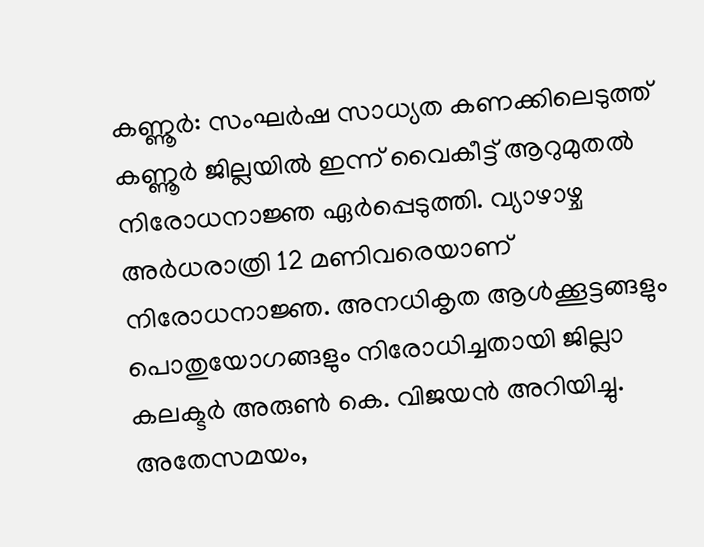കണ്ണൂർ: സംഘർഷ സാധ്യത കണക്കിലെടുത്ത് കണ്ണൂർ ജില്ലയിൽ ഇന്ന് വൈകീട്ട് ആറുമുതൽ നിരോധനാജ്ഞ ഏർപ്പെടുത്തി. വ്യാഴാഴ്ച അർധരാത്രി 12 മണിവരെയാണ് നിരോധനാജ്ഞ. അനധികൃത ആൾക്കൂട്ടങ്ങളും പൊതുയോഗങ്ങളും നിരോധിച്ചതായി ജില്ലാ കലക്ടർ അരുൺ കെ. വിജയൻ അറിയിച്ചു.
അതേസമയം,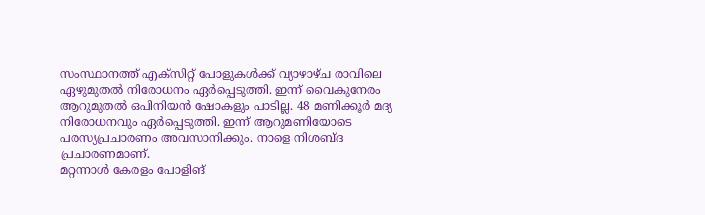സംസ്ഥാനത്ത് എക്സിറ്റ് പോളുകൾക്ക് വ്യാഴാഴ്ച രാവിലെ ഏഴുമുതൽ നിരോധനം ഏർപ്പെടുത്തി. ഇന്ന് വൈകുനേരം ആറുമുതൽ ഒപിനിയൻ ഷോകളും പാടില്ല. 48 മണിക്കൂർ മദ്യ നിരോധനവും ഏർപ്പെടുത്തി. ഇന്ന് ആറുമണിയോടെ പരസ്യപ്രചാരണം അവസാനിക്കും. നാളെ നിശബ്ദ പ്രചാരണമാണ്.
മറ്റന്നാൾ കേരളം പോളിങ്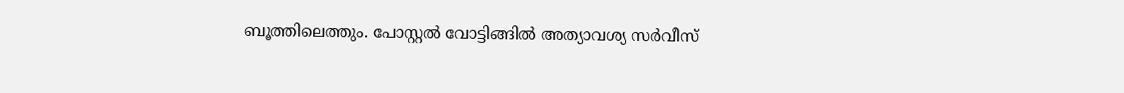ബൂത്തിലെത്തും. പോസ്റ്റൽ വോട്ടിങ്ങിൽ അത്യാവശ്യ സർവീസ്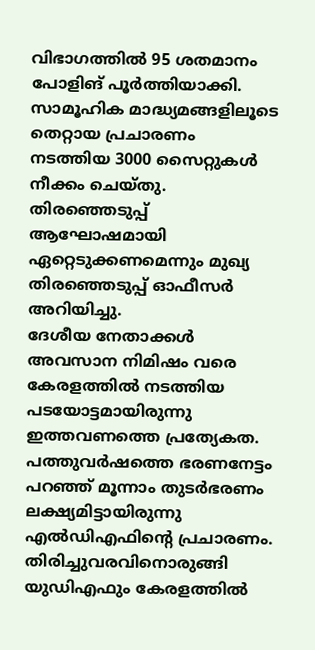വിഭാഗത്തിൽ 95 ശതമാനം പോളിങ് പൂർത്തിയാക്കി. സാമൂഹിക മാദ്ധ്യമങ്ങളിലൂടെ തെറ്റായ പ്രചാരണം നടത്തിയ 3000 സൈറ്റുകൾ നീക്കം ചെയ്തു. തിരഞ്ഞെടുപ്പ് ആഘോഷമായി ഏറ്റെടുക്കണമെന്നും മുഖ്യ തിരഞ്ഞെടുപ്പ് ഓഫീസർ അറിയിച്ചു.
ദേശീയ നേതാക്കൾ അവസാന നിമിഷം വരെ കേരളത്തിൽ നടത്തിയ പടയോട്ടമായിരുന്നു ഇത്തവണത്തെ പ്രത്യേകത. പത്തുവർഷത്തെ ഭരണനേട്ടം പറഞ്ഞ് മൂന്നാം തുടർഭരണം ലക്ഷ്യമിട്ടായിരുന്നു എൽഡിഎഫിന്റെ പ്രചാരണം. തിരിച്ചുവരവിനൊരുങ്ങി യുഡിഎഫും കേരളത്തിൽ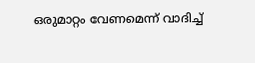ഒരുമാറ്റം വേണമെന്ന് വാദിച്ച്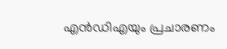എൻഡിഎയും പ്രചാരണം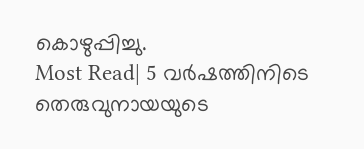കൊഴുപ്പിച്ചു.
Most Read| 5 വർഷത്തിനിടെ തെരുവുനായയുടെ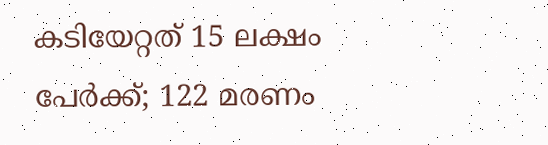കടിയേറ്റത് 15 ലക്ഷം പേർക്ക്; 122 മരണം